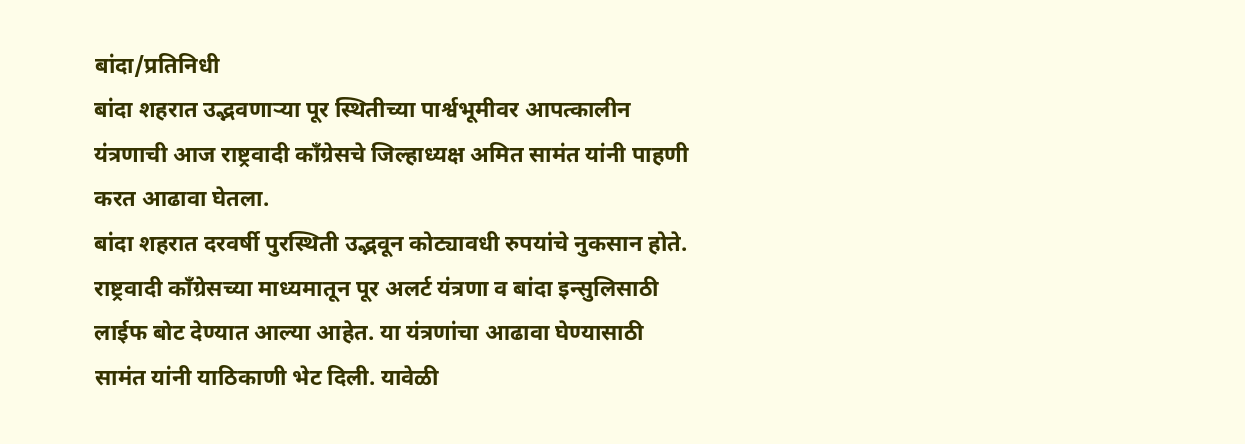बांदा/प्रतिनिधी
बांदा शहरात उद्भवणाऱ्या पूर स्थितीच्या पार्श्वभूमीवर आपत्कालीन यंत्रणाची आज राष्ट्रवादी काँग्रेसचे जिल्हाध्यक्ष अमित सामंत यांनी पाहणी करत आढावा घेतला.
बांदा शहरात दरवर्षी पुरस्थिती उद्भवून कोट्यावधी रुपयांचे नुकसान होते. राष्ट्रवादी काँग्रेसच्या माध्यमातून पूर अलर्ट यंत्रणा व बांदा इन्सुलिसाठी लाईफ बोट देण्यात आल्या आहेत. या यंत्रणांचा आढावा घेण्यासाठी सामंत यांनी याठिकाणी भेट दिली. यावेळी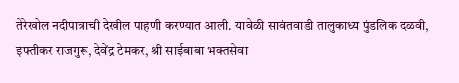तेरेखोल नदीपात्राची देखील पाहणी करण्यात आली. यावेळी सावंतवाडी तालुकाध्य पुंडलिक दळवी, इफ्तीकर राजगुरू, देवेंद्र टेमकर, श्री साईबाबा भक्तसेवा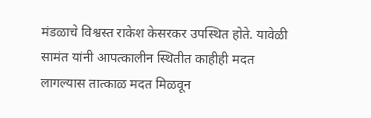मंडळाचे विश्वस्त राकेश केसरकर उपस्थित होते. यावेळी सामंत यांनी आपत्कालीन स्थितीत काहीही मदत लागल्यास तात्काळ मदत मिळवून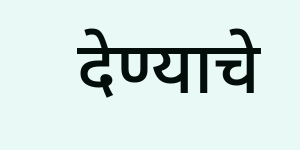देण्याचे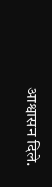आश्वासन दिले.